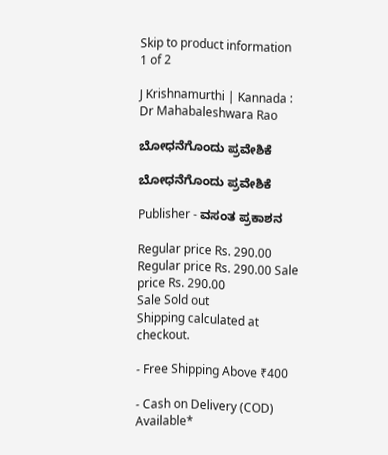Skip to product information
1 of 2

J Krishnamurthi | Kannada : Dr Mahabaleshwara Rao

ಬೋಧನೆಗೊಂದು ಪ್ರವೇಶಿಕೆ

ಬೋಧನೆಗೊಂದು ಪ್ರವೇಶಿಕೆ

Publisher - ವಸಂತ ಪ್ರಕಾಶನ

Regular price Rs. 290.00
Regular price Rs. 290.00 Sale price Rs. 290.00
Sale Sold out
Shipping calculated at checkout.

- Free Shipping Above ₹400

- Cash on Delivery (COD) Available*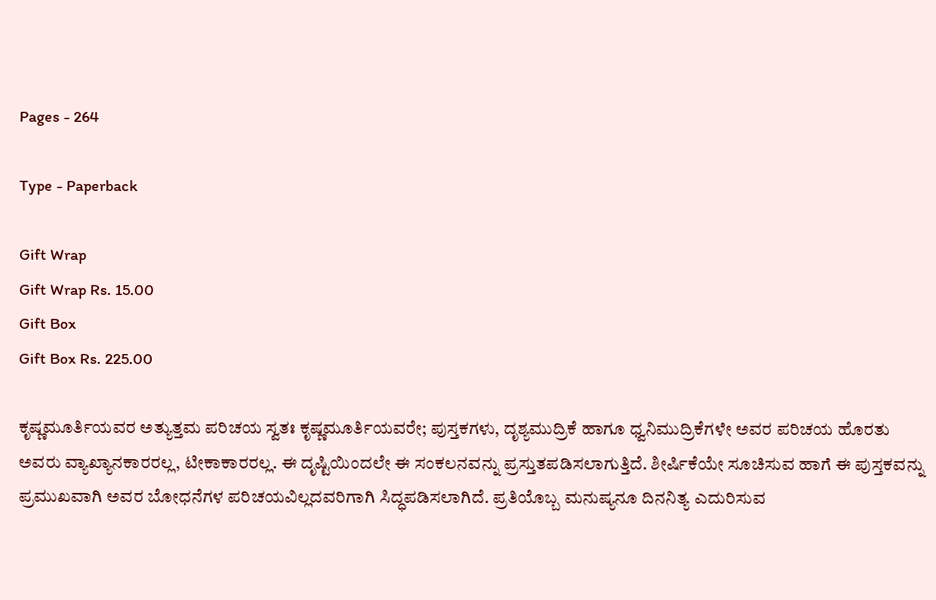Pages - 264

Type - Paperback

Gift Wrap
Gift Wrap Rs. 15.00
Gift Box
Gift Box Rs. 225.00

ಕೃಷ್ಣಮೂರ್ತಿಯವರ ಅತ್ಯುತ್ತಮ ಪರಿಚಯ ಸ್ವತಃ ಕೃಷ್ಣಮೂರ್ತಿಯವರೇ; ಪುಸ್ತಕಗಳು, ದೃಶ್ಯಮುದ್ರಿಕೆ ಹಾಗೂ ಧ್ವನಿಮುದ್ರಿಕೆಗಳೇ ಅವರ ಪರಿಚಯ ಹೊರತು ಅವರು ವ್ಯಾಖ್ಯಾನಕಾರರಲ್ಲ, ಟೀಕಾಕಾರರಲ್ಲ. ಈ ದೃಷ್ಟಿಯಿಂದಲೇ ಈ ಸಂಕಲನವನ್ನು ಪ್ರಸ್ತುತಪಡಿಸಲಾಗುತ್ತಿದೆ. ಶೀರ್ಷಿಕೆಯೇ ಸೂಚಿಸುವ ಹಾಗೆ ಈ ಪುಸ್ತಕವನ್ನು ಪ್ರಮುಖವಾಗಿ ಅವರ ಬೋಧನೆಗಳ ಪರಿಚಯವಿಲ್ಲದವರಿಗಾಗಿ ಸಿದ್ಧಪಡಿಸಲಾಗಿದೆ. ಪ್ರತಿಯೊಬ್ಬ ಮನುಷ್ಯನೂ ದಿನನಿತ್ಯ ಎದುರಿಸುವ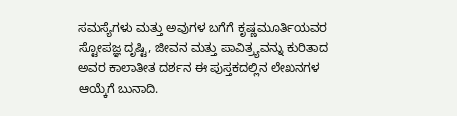ಸಮಸ್ಯೆಗಳು ಮತ್ತು ಅವುಗಳ ಬಗೆಗೆ ಕೃಷ್ಣಮೂರ್ತಿಯವರ ಸ್ಟೋಪಜ್ಞ ದೃಷ್ಟಿ, ಜೀವನ ಮತ್ತು ಪಾವಿತ್ರ್ಯವನ್ನು ಕುರಿತಾದ ಅವರ ಕಾಲಾತೀತ ದರ್ಶನ ಈ ಪುಸ್ತಕದಲ್ಲಿನ ಲೇಖನಗಳ ಆಯ್ಕೆಗೆ ಬುನಾದಿ.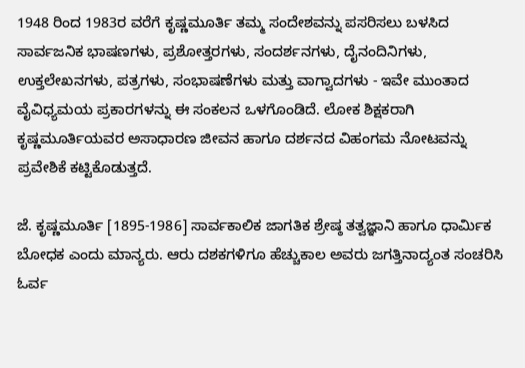1948 ರಿಂದ 1983ರ ವರೆಗೆ ಕೃಷ್ಣಮೂರ್ತಿ ತಮ್ಮ ಸಂದೇಶವನ್ನು ಪಸರಿಸಲು ಬಳಸಿದ ಸಾರ್ವಜನಿಕ ಭಾಷಣಗಳು, ಪ್ರಶೋತ್ತರಗಳು, ಸಂದರ್ಶನಗಳು, ದೈನಂದಿನಿಗಳು, ಉಕ್ತಲೇಖನಗಳು, ಪತ್ರಗಳು, ಸಂಭಾಷಣೆಗಳು ಮತ್ತು ವಾಗ್ವಾದಗಳು - ಇವೇ ಮುಂತಾದ ವೈವಿಧ್ಯಮಯ ಪ್ರಕಾರಗಳನ್ನು ಈ ಸಂಕಲನ ಒಳಗೊಂಡಿದೆ. ಲೋಕ ಶಿಕ್ಷಕರಾಗಿ ಕೃಷ್ಣಮೂರ್ತಿಯವರ ಅಸಾಧಾರಣ ಜೀವನ ಹಾಗೂ ದರ್ಶನದ ವಿಹಂಗಮ ನೋಟವನ್ನು ಪ್ರವೇಶಿಕೆ ಕಟ್ಟಿಕೊಡುತ್ತದೆ.

ಜೆ. ಕೃಷ್ಣಮೂರ್ತಿ [1895-1986] ಸಾರ್ವಕಾಲಿಕ ಜಾಗತಿಕ ಶ್ರೇಷ್ಠ ತತ್ವಜ್ಞಾನಿ ಹಾಗೂ ಧಾರ್ಮಿಕ ಬೋಧಕ ಎಂದು ಮಾನ್ಯರು. ಆರು ದಶಕಗಳಿಗೂ ಹೆಚ್ಚುಕಾಲ ಅವರು ಜಗತ್ತಿನಾದ್ಯಂತ ಸಂಚರಿಸಿ ಓರ್ವ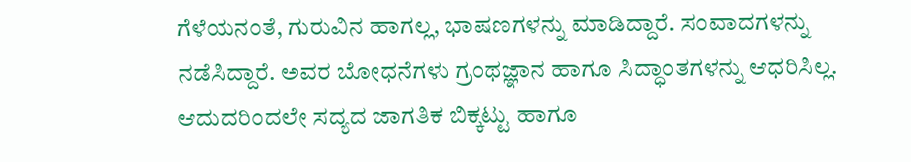ಗೆಳೆಯನಂತೆ, ಗುರುವಿನ ಹಾಗಲ್ಲ, ಭಾಷಣಗಳನ್ನು ಮಾಡಿದ್ದಾರೆ. ಸಂವಾದಗಳನ್ನು ನಡೆಸಿದ್ದಾರೆ. ಅವರ ಬೋಧನೆಗಳು ಗ್ರಂಥಜ್ಞಾನ ಹಾಗೂ ಸಿದ್ಧಾಂತಗಳನ್ನು ಆಧರಿಸಿಲ್ಲ. ಆದುದರಿಂದಲೇ ಸದ್ಯದ ಜಾಗತಿಕ ಬಿಕ್ಕಟ್ಟು ಹಾಗೂ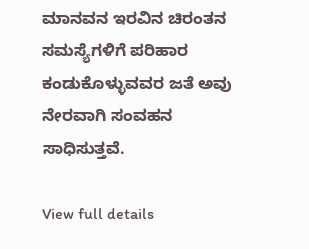ಮಾನವನ ಇರವಿನ ಚಿರಂತನ ಸಮಸ್ಯೆಗಳಿಗೆ ಪರಿಹಾರ ಕಂಡುಕೊಳ್ಳುವವರ ಜತೆ ಅವು ನೇರವಾಗಿ ಸಂವಹನ ಸಾಧಿಸುತ್ತವೆ.

View full details